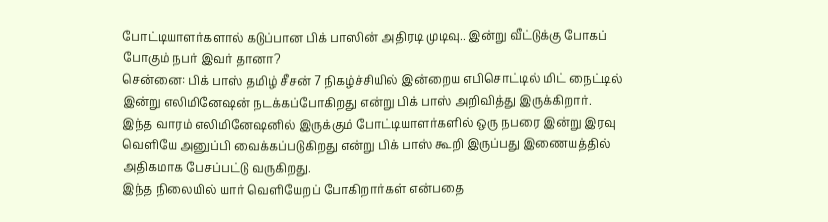போட்டியாளர்களால் கடுப்பான பிக் பாஸின் அதிரடி முடிவு.. இன்று வீட்டுக்கு போகப் போகும் நபர் இவர் தானா?
சென்னை: பிக் பாஸ் தமிழ் சீசன் 7 நிகழ்ச்சியில் இன்றைய எபிசொட்டில் மிட் நைட்டில் இன்று எலிமினேஷன் நடக்கப்போகிறது என்று பிக் பாஸ் அறிவித்து இருக்கிறார்.
இந்த வாரம் எலிமினேஷனில் இருக்கும் போட்டியாளர்களில் ஒரு நபரை இன்று இரவு வெளியே அனுப்பி வைக்கப்படுகிறது என்று பிக் பாஸ் கூறி இருப்பது இணையத்தில் அதிகமாக பேசப்பட்டு வருகிறது.
இந்த நிலையில் யார் வெளியேறப் போகிறார்கள் என்பதை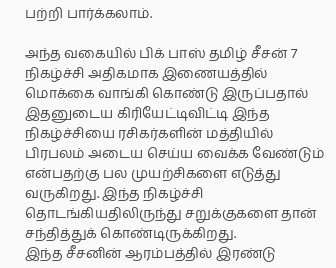பற்றி பார்க்கலாம்.

அந்த வகையில் பிக் பாஸ் தமிழ் சீசன் 7 நிகழ்ச்சி அதிகமாக இணையத்தில் மொக்கை வாங்கி கொண்டு இருப்பதால் இதனுடைய கிரியேட்டிவிட்டி இந்த நிகழ்ச்சியை ரசிகர்களின் மத்தியில் பிரபலம் அடைய செய்ய வைக்க வேண்டும் என்பதற்கு பல முயற்சிகளை எடுத்து வருகிறது. இந்த நிகழ்ச்சி தொடங்கியதிலிருந்து சறுக்குகளை தான் சந்தித்துக் கொண்டிருக்கிறது.
இந்த சீசனின் ஆரம்பத்தில் இரண்டு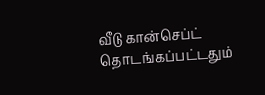வீடு கான்செப்ட் தொடங்கப்பட்டதும்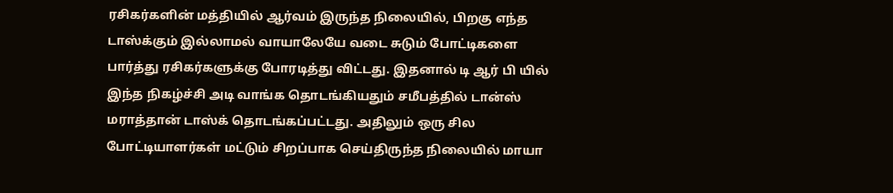ரசிகர்களின் மத்தியில் ஆர்வம் இருந்த நிலையில், பிறகு எந்த டாஸ்க்கும் இல்லாமல் வாயாலேயே வடை சுடும் போட்டிகளை பார்த்து ரசிகர்களுக்கு போரடித்து விட்டது. இதனால் டி ஆர் பி யில் இந்த நிகழ்ச்சி அடி வாங்க தொடங்கியதும் சமீபத்தில் டான்ஸ் மராத்தான் டாஸ்க் தொடங்கப்பட்டது. அதிலும் ஒரு சில போட்டியாளர்கள் மட்டும் சிறப்பாக செய்திருந்த நிலையில் மாயா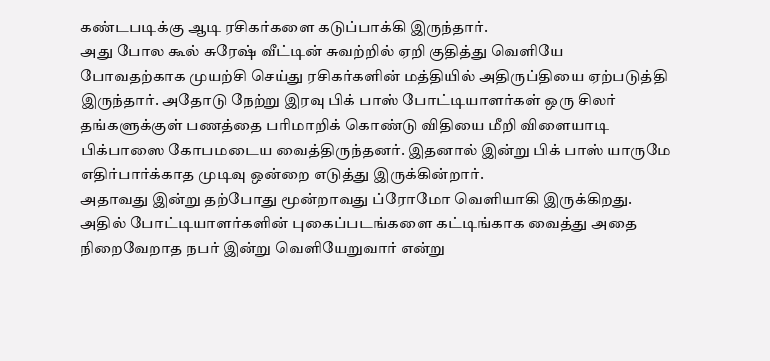கண்டபடிக்கு ஆடி ரசிகர்களை கடுப்பாக்கி இருந்தார்.
அது போல கூல் சுரேஷ் வீட்டின் சுவற்றில் ஏறி குதித்து வெளியே போவதற்காக முயற்சி செய்து ரசிகர்களின் மத்தியில் அதிருப்தியை ஏற்படுத்தி இருந்தார். அதோடு நேற்று இரவு பிக் பாஸ் போட்டியாளர்கள் ஒரு சிலர் தங்களுக்குள் பணத்தை பரிமாறிக் கொண்டு விதியை மீறி விளையாடி பிக்பாஸை கோபமடைய வைத்திருந்தனர். இதனால் இன்று பிக் பாஸ் யாருமே எதிர்பார்க்காத முடிவு ஒன்றை எடுத்து இருக்கின்றார்.
அதாவது இன்று தற்போது மூன்றாவது ப்ரோமோ வெளியாகி இருக்கிறது. அதில் போட்டியாளர்களின் புகைப்படங்களை கட்டிங்காக வைத்து அதை நிறைவேறாத நபர் இன்று வெளியேறுவார் என்று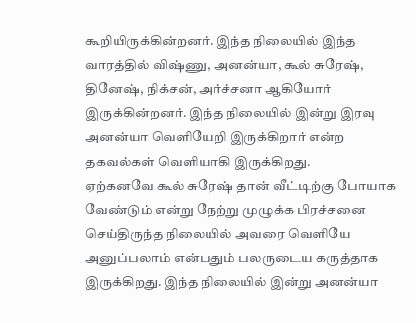கூறியிருக்கின்றனர். இந்த நிலையில் இந்த வாரத்தில் விஷ்ணு, அனன்யா, கூல் சுரேஷ், தினேஷ், நிக்சன், அர்ச்சனா ஆகியோர் இருக்கின்றனர். இந்த நிலையில் இன்று இரவு அனன்யா வெளியேறி இருக்கிறார் என்ற தகவல்கள் வெளியாகி இருக்கிறது.
ஏற்கனவே கூல் சுரேஷ் தான் வீட்டிற்கு போயாக வேண்டும் என்று நேற்று முழுக்க பிரச்சனை செய்திருந்த நிலையில் அவரை வெளியே அனுப்பலாம் என்பதும் பலருடைய கருத்தாக இருக்கிறது. இந்த நிலையில் இன்று அனன்யா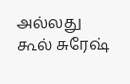அல்லது கூல் சுரேஷ்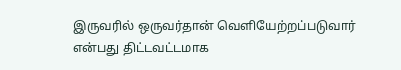இருவரில் ஒருவர்தான் வெளியேற்றப்படுவார் என்பது திட்டவட்டமாக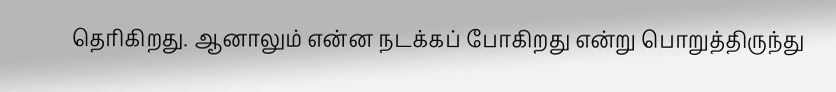தெரிகிறது. ஆனாலும் என்ன நடக்கப் போகிறது என்று பொறுத்திருந்து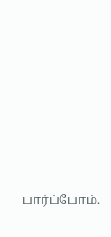பார்ப்போம்.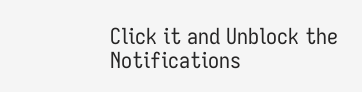Click it and Unblock the Notifications